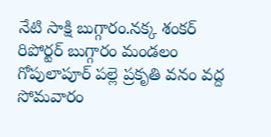నేటి సాక్షి బుగ్గారం.నక్క శంకర్ రిపోర్టర్ బుగ్గారం మండలం గోపులాపూర్ పల్లె ప్రకృతి వనం వద్ద సోమవారం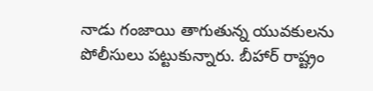నాడు గంజాయి తాగుతున్న యువకులను పోలీసులు పట్టుకున్నారు. బీహార్ రాష్ట్రం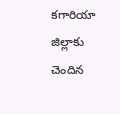కగారియా జిల్లాకు చెందిన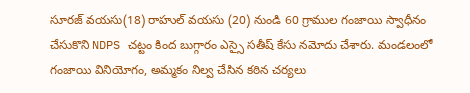సూరజ్ వయసు(18) రాహుల్ వయసు (20) నుండి 60 గ్రాముల గంజాయి స్వాధీనం చేసుకొని NDPS చట్టం కింద బుగ్గారం ఎస్సై సతీష్ కేసు నమోదు చేశారు. మండలంలో గంజాయి వినియోగం, అమ్మకం నిల్వ చేసిన కఠిన చర్యలు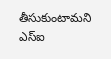తీసుకుంటామని ఎస్ఐ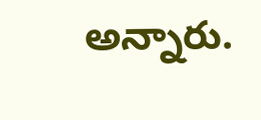అన్నారు.